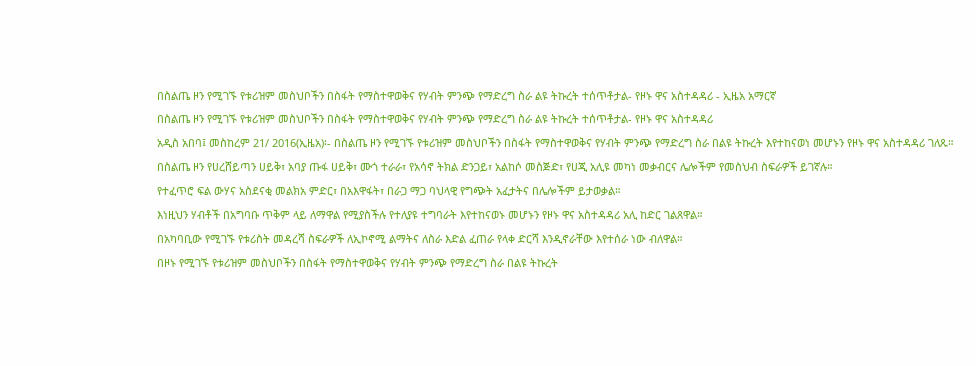በስልጤ ዞን የሚገኙ የቱሪዝም መስህቦችን በስፋት የማስተዋወቅና የሃብት ምንጭ የማድረግ ስራ ልዩ ትኩረት ተሰጥቶታል- የዞኑ ዋና አስተዳዳሪ - ኢዜአ አማርኛ
በስልጤ ዞን የሚገኙ የቱሪዝም መስህቦችን በስፋት የማስተዋወቅና የሃብት ምንጭ የማድረግ ስራ ልዩ ትኩረት ተሰጥቶታል- የዞኑ ዋና አስተዳዳሪ
አዲስ አበባ፤ መስከረም 21/ 2016(ኢዜአ)፡- በስልጤ ዞን የሚገኙ የቱሪዝም መስህቦችን በስፋት የማስተዋወቅና የሃብት ምንጭ የማድረግ ስራ በልዩ ትኩረት እየተከናወነ መሆኑን የዞኑ ዋና አስተዳዳሪ ገለጹ።
በስልጤ ዞን የሀረሸይጣን ሀይቅ፣ አባያ ጡፋ ሀይቅ፣ ሙጎ ተራራ፣ የአሳኖ ትክል ድንጋይ፣ አልከሶ መስጅድ፣ የሀጂ አሊዩ መካነ መቃብርና ሌሎችም የመስህብ ስፍራዎች ይገኛሉ።
የተፈጥሮ ፍል ውሃና አስደናቂ መልክአ ምድር፣ በአእዋፋት፣ በራጋ ማጋ ባህላዊ የግጭት አፈታትና በሌሎችም ይታወቃል።
እነዚህን ሃብቶች በአግባቡ ጥቅም ላይ ለማዋል የሚያስችሉ የተለያዩ ተግባራት እየተከናወኑ መሆኑን የዞኑ ዋና አስተዳዳሪ አሊ ከድር ገልጸዋል።
በአካባቢው የሚገኙ የቱሪስት መዳረሻ ስፍራዎች ለኢኮኖሚ ልማትና ለስራ እድል ፈጠራ የላቀ ድርሻ እንዲኖራቸው እየተሰራ ነው ብለዋል።
በዞኑ የሚገኙ የቱሪዝም መስህቦችን በስፋት የማስተዋወቅና የሃብት ምንጭ የማድረግ ስራ በልዩ ትኩረት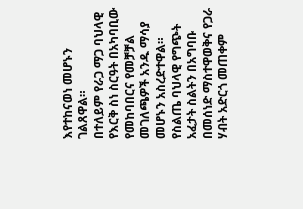እየተከናወነ መሆኑን ገልጸዋል።
በተለይም የራጋ ማጋ ባህላዊ የእርቅ ስነ ስርዓት በአካባቢው የመከባበርና የመቻቻል መገለጫዎች አንዱ ማሳያ መሆኑን አስረድተዋል።
የስልጤ ባህላዊ የግጭት አፈታት ስልትን በአግባቡ በመሰነድ ማስተዋወቅና የጋራ ሃብት አድርጎ መጠቀም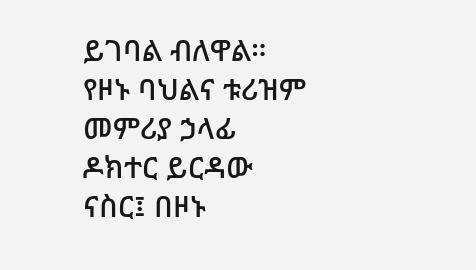ይገባል ብለዋል።
የዞኑ ባህልና ቱሪዝም መምሪያ ኃላፊ ዶክተር ይርዳው ናስር፤ በዞኑ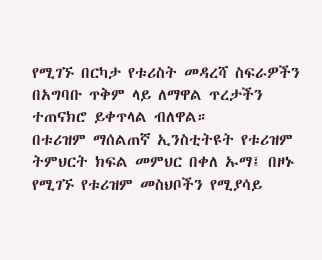የሚገኙ በርካታ የቱሪስት መዳረሻ ስፍራዎችን በአግባቡ ጥቅም ላይ ለማዋል ጥረታችን ተጠናክሮ ይቀጥላል ብለዋል።
በቱሪዝም ማሰልጠኛ ኢንስቲትዩት የቱሪዝም ትምህርት ክፍል መምህር በቀለ ኡማ፤ በዞኑ የሚገኙ የቱሪዝም መስህቦችን የሚያሳይ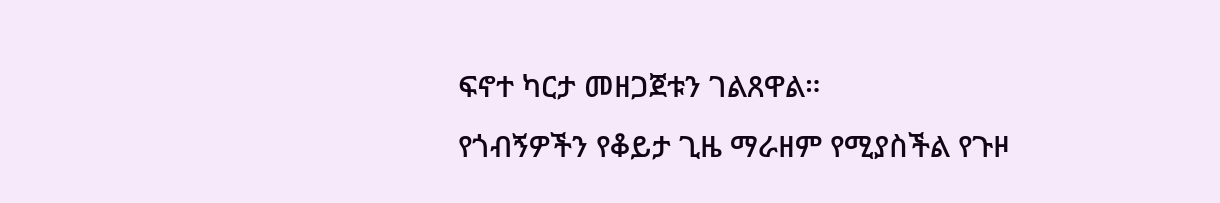ፍኖተ ካርታ መዘጋጀቱን ገልጸዋል።
የጎብኝዎችን የቆይታ ጊዜ ማራዘም የሚያስችል የጉዞ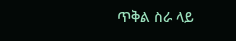ጥቅል ስራ ላይ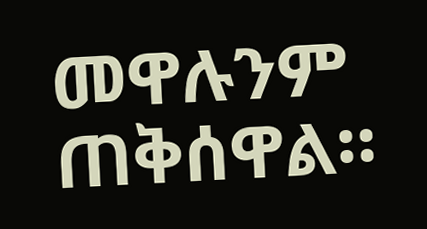መዋሉንም ጠቅሰዋል።